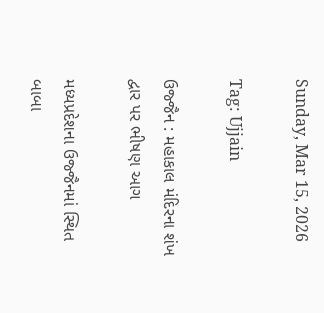Sunday, Mar 15, 2026

Tag: Ujjain

ઉજ્જૈન : મહાકાલ મંદિરના શંખ દ્વાર પર ભીષણ આગ

મધ્યપ્રદેશના ઉજ્જૈનમાં સ્થિત બાબા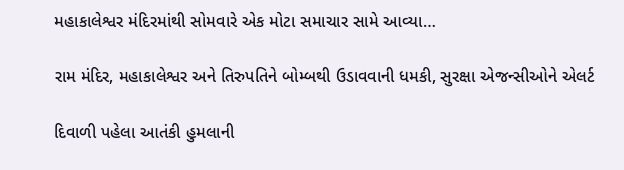મહાકાલેશ્વર મંદિરમાંથી સોમવારે એક મોટા સમાચાર સામે આવ્યા…

રામ મંદિર, મહાકાલેશ્વર અને તિરુપતિને બોમ્બથી ઉડાવવાની ધમકી, સુરક્ષા એજન્સીઓને એલર્ટ

દિવાળી પહેલા આતંકી હુમલાની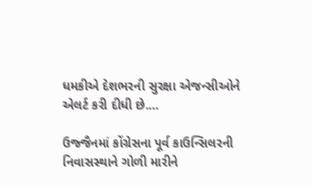ધમકીએ દેશભરની સુરક્ષા એજન્સીઓને એલર્ટ કરી દીધી છે.…

ઉજ્જૈનમાં કોંગ્રેસના પૂર્વ કાઉન્સિલરની નિવાસસ્થાને ગોળી મારીને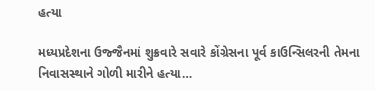હત્યા

મધ્યપ્રદેશના ઉજ્જૈનમાં શુક્રવારે સવારે કોંગ્રેસના પૂર્વ કાઉન્સિલરની તેમના નિવાસસ્થાને ગોળી મારીને હત્યા…